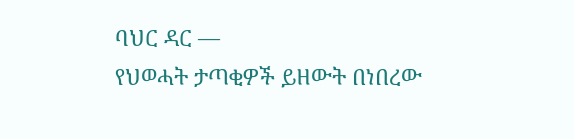ባህር ዳር —
የህወሓት ታጣቂዎች ይዘውት በነበረው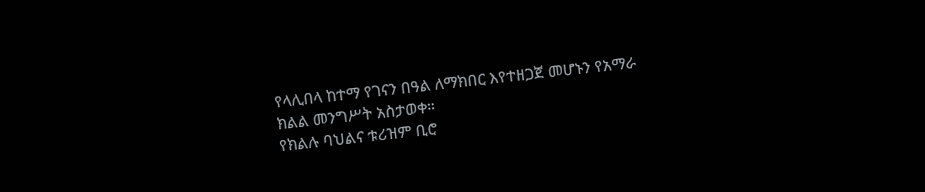የላሊበላ ከተማ የገናን በዓል ለማክበር እየተዘጋጀ መሆኑን የአማራ ክልል መንግሥት አስታወቀ።
የክልሉ ባህልና ቱሪዝም ቢሮ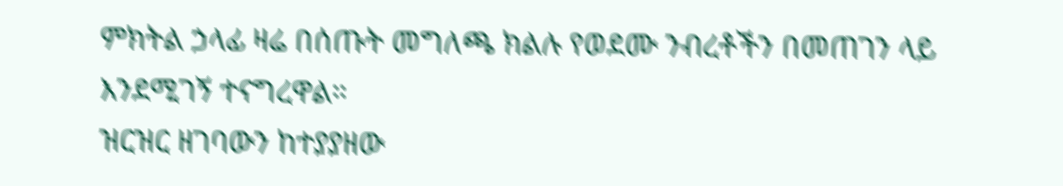ምክትል ኃላፊ ዛሬ በሰጡት መግለጫ ክልሉ የወደሙ ንብረቶችን በመጠገን ላይ እንደሚገኝ ተናግረዋል።
ዝርዝር ዘገባውን ከተያያዘው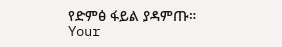የድምፅ ፋይል ያዳምጡ።
Your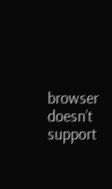browser doesn’t support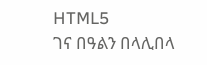HTML5
ገና በዓልን በላሊበላ